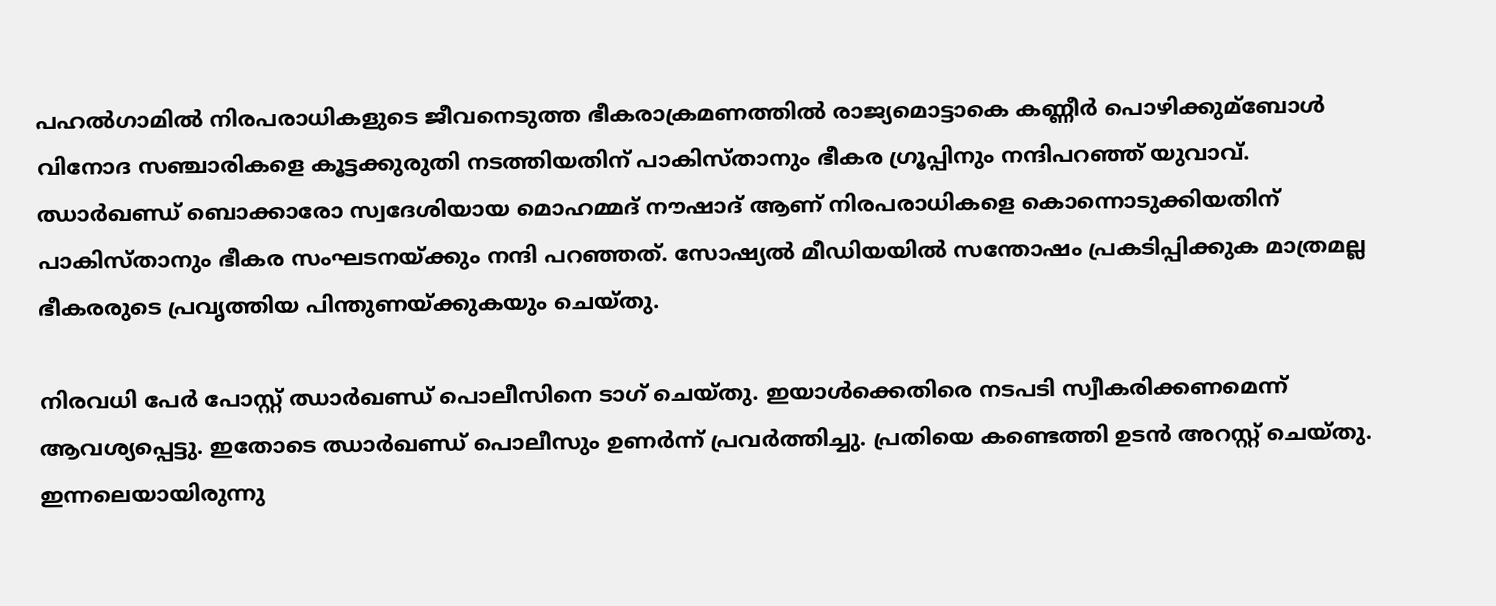പഹല്‍ഗാമില്‍ നിരപരാധികളുടെ ജീവനെടുത്ത ഭീകരാക്രമണത്തില്‍ രാജ്യമൊട്ടാകെ കണ്ണീർ പൊഴിക്കുമ്ബോള്‍ വിനോദ സഞ്ചാരികളെ കൂട്ടക്കുരുതി നടത്തിയതിന് പാകിസ്താനും ഭീകര ഗ്രൂപ്പിനും നന്ദിപറഞ്ഞ് യുവാവ്. ഝാർഖണ്ഡ് ബൊക്കാരോ സ്വദേശിയായ മൊഹമ്മദ് നൗഷാദ് ആണ് നിരപരാധികളെ കൊന്നൊടുക്കിയതിന് പാകിസ്താനും ഭീകര സംഘടനയ്‌ക്കും നന്ദി പറഞ്ഞത്. സോഷ്യല്‍ മീഡിയയില്‍ സന്തോഷം പ്രകടിപ്പിക്കുക മാത്രമല്ല ഭീകരരുടെ പ്രവൃത്തിയ പിന്തുണയ്‌ക്കുകയും ചെയ്തു.

നിരവധി പേർ പോസ്റ്റ് ഝാർഖണ്ഡ് പൊലീസിനെ ടാഗ് ചെയ്തു. ഇയാള്‍ക്കെതിരെ നടപടി സ്വീകരിക്കണമെന്ന് ആവശ്യപ്പെട്ടു. ഇതോടെ ഝാർഖണ്ഡ് പൊലീസും ഉണർന്ന് പ്രവർത്തിച്ചു. പ്രതിയെ കണ്ടെത്തി ഉടൻ അറസ്റ്റ് ചെയ്തു. ഇന്നലെയായിരുന്നു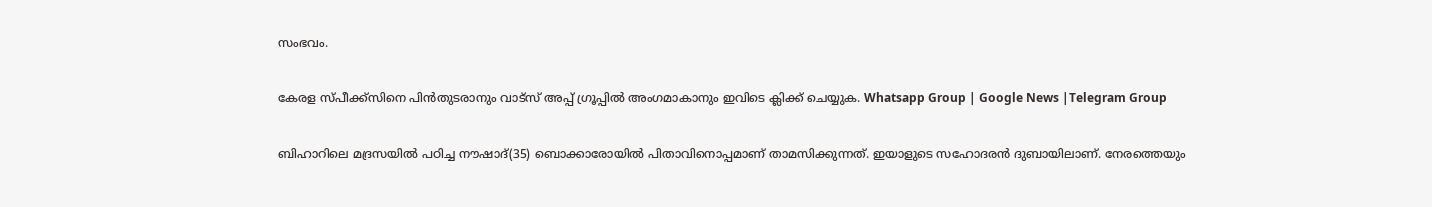സംഭവം.

കേരള സ്പീക്ക്സിനെ പിൻതുടരാനും വാട്സ് അപ്പ് ഗ്രൂപ്പിൽ അംഗമാകാനും ഇവിടെ ക്ലിക്ക് ചെയ്യുക. Whatsapp Group | Google News |Telegram Group

ബിഹാറിലെ മദ്രസയില്‍ പഠിച്ച നൗഷാദ്(35) ബൊക്കാരോയില്‍ പിതാവിനൊപ്പമാണ് താമസിക്കുന്നത്. ഇയാളുടെ സഹോദരൻ ദുബായിലാണ്. നേരത്തെയും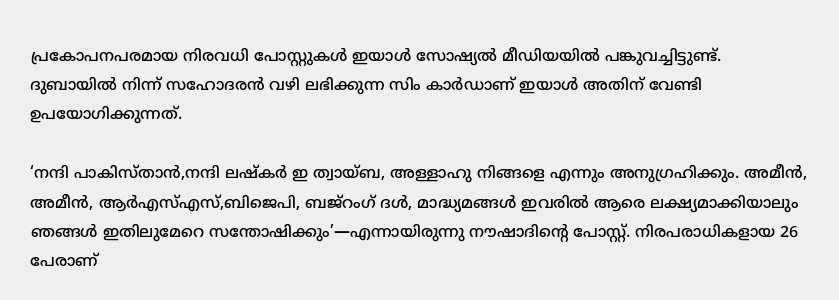പ്രകോപനപരമായ നിരവധി പോസ്റ്റുകള്‍ ഇയാള്‍ സോഷ്യല്‍ മീഡിയയില്‍ പങ്കുവച്ചിട്ടുണ്ട്. ദുബായില്‍ നിന്ന് സഹോദരൻ വഴി ലഭിക്കുന്ന സിം കാർഡാണ് ഇയാള്‍ അതിന് വേണ്ടി ഉപയോഗിക്കുന്നത്.

‘നന്ദി പാകിസ്താൻ,നന്ദി ലഷ്കർ ഇ ത്വായ്ബ, അള്ളാഹു നിങ്ങളെ എന്നും അനുഗ്രഹിക്കും. അമീൻ, അമീൻ, ആർഎസ്‌എസ്,ബിജെപി, ബജ്റംഗ് ദള്‍, മാദ്ധ്യമങ്ങള്‍ ഇവരില്‍ ആരെ ലക്ഷ്യമാക്കിയാലും ഞങ്ങള്‍ ഇതിലുമേറെ സന്തോഷിക്കും’—എന്നായിരുന്നു നൗഷാദിന്റെ പോസ്റ്റ്. നിരപരാധികളായ 26 പേരാണ്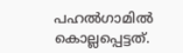പഹല്‍ഗാമില്‍ കൊല്ലപ്പെട്ടത്.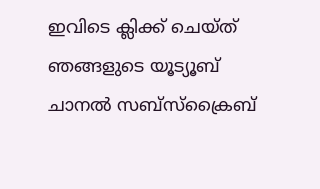ഇവിടെ ക്ലിക്ക് ചെയ്ത് ഞങ്ങളുടെ യൂട്യൂബ് ചാനൽ സബ്സ്ക്രൈബ്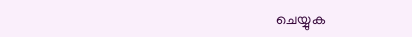ചെയ്യുക